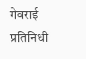गेवराई प्रतिनिधी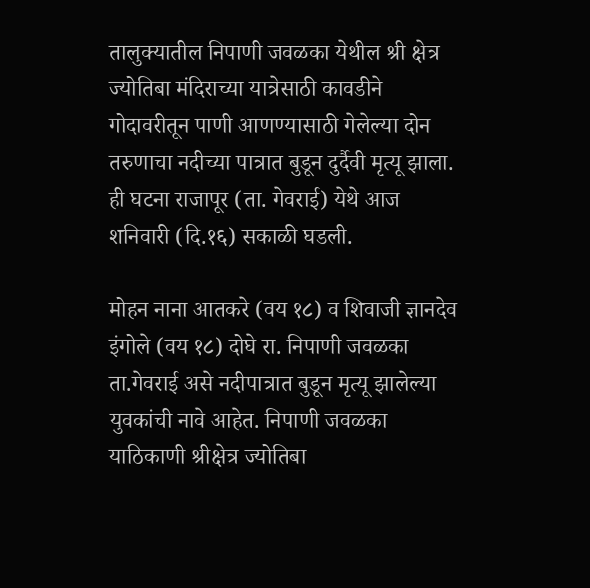तालुक्यातील निपाणी जवळका येथील श्री क्षेत्र ज्योतिबा मंदिराच्या यात्रेसाठी कावडीने गोदावरीतून पाणी आणण्यासाठी गेलेल्या दोन तरुणाचा नदीच्या पात्रात बुडून दुर्दैवी मृत्यू झाला. ही घटना राजापूर (ता. गेवराई) येथे आज शनिवारी (दि.१६) सकाळी घडली.

मोहन नाना आतकरे (वय १८) व शिवाजी ज्ञानदेव इंगोले (वय १८) दोघे रा. निपाणी जवळका ता.गेवराई असे नदीपात्रात बुडून मृत्यू झालेल्या युवकांची नावे आहेत. निपाणी जवळका याठिकाणी श्रीक्षेत्र ज्योतिबा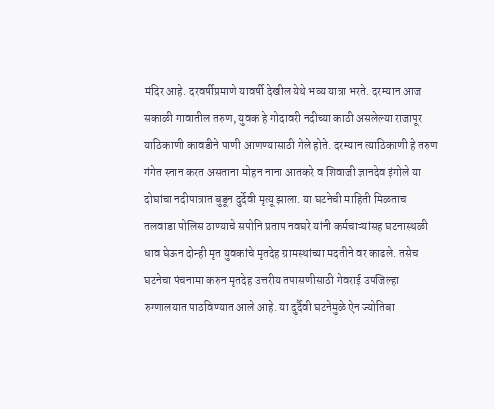मंदिर आहे. दरवर्षीप्रमाणे यावर्षी देखील येथे भव्य यात्रा भरते. दरम्यान आज सकाळी गावातील तरुण, युवक हे गोदावरी नदीच्या काठी असलेल्या राजापूर याठिकाणी कावडीने पाणी आणण्यासाठी गेले होते. दरम्यान त्याठिकाणी हे तरुण गंगेत स्नान करत असताना मोहन नाना आतकरे व शिवाजी ज्ञानदेव इंगोले या दोघांचा नदीपात्रात बुडून दुर्देवी मृत्यू झाला. या घटनेची माहिती मिळताच तलवाडा पोलिस ठाण्याचे सपोनि प्रताप नवघरे यांनी कर्मचाऱ्यांसह घटनास्थळी धाव घेऊन दोन्ही मृत युवकांचे मृतदेह ग्रामस्थांच्या मदतीने वर काढले. तसेच घटनेचा पंचनामा करुन मृतदेह उत्तरीय तपासणीसाठी गेवराई उपजिल्हा रुग्णालयात पाठविण्यात आले आहे. या दुर्दैवी घटनेमुळे ऐन ज्योतिबा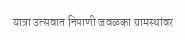यात्रा उत्सवात निपाणी जवळका ग्रामस्थांवर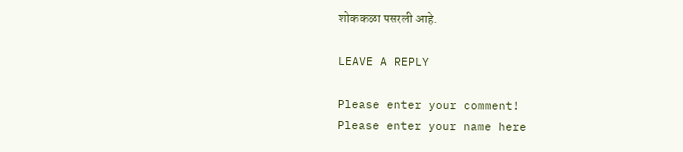शोककळा पसरली आहे.

LEAVE A REPLY

Please enter your comment!
Please enter your name here